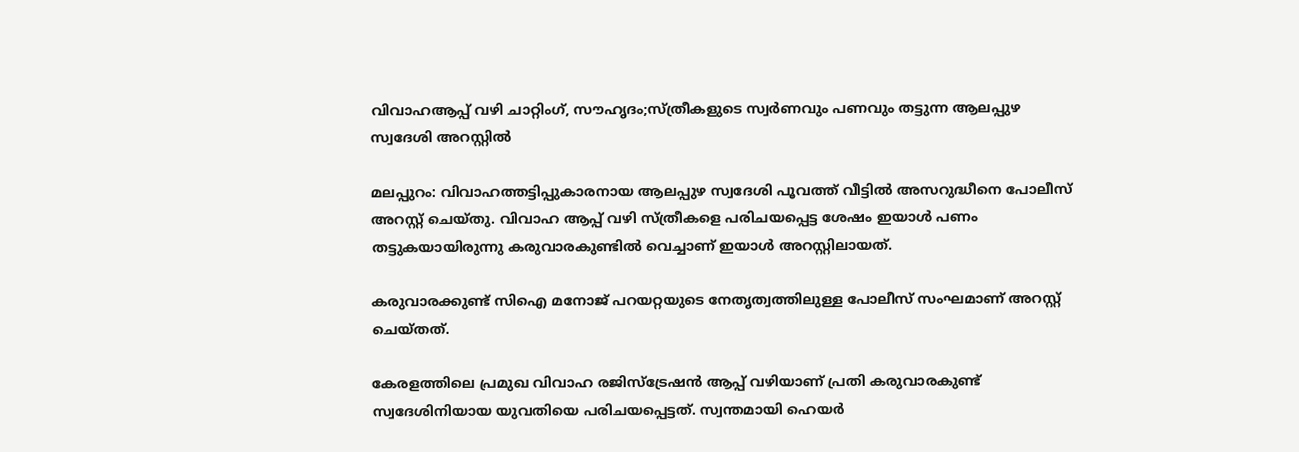വിവാഹആപ്പ് വഴി ചാറ്റിംഗ്, സൗഹൃദം;സ്ത്രീകളുടെ സ്വര്‍ണവും പണവും തട്ടുന്ന ആലപ്പുഴ സ്വദേശി അറസ്റ്റില്‍

മലപ്പുറം: വിവാഹത്തട്ടിപ്പുകാരനായ ആലപ്പുഴ സ്വദേശി പൂവത്ത് വീട്ടില്‍ അസറുദ്ധീനെ പോലീസ് അറസ്റ്റ് ചെയ്തു. വിവാഹ ആപ്പ് വഴി സ്ത്രീകളെ പരിചയപ്പെട്ട ശേഷം ഇയാള്‍ പണം തട്ടുകയായിരുന്നു കരുവാരകുണ്ടില്‍ വെച്ചാണ് ഇയാള്‍ അറസ്റ്റിലായത്.

കരുവാരക്കുണ്ട് സിഐ മനോജ് പറയറ്റയുടെ നേതൃത്വത്തിലുള്ള പോലീസ് സംഘമാണ് അറസ്റ്റ് ചെയ്തത്.

കേരളത്തിലെ പ്രമുഖ വിവാഹ രജിസ്‌ട്രേഷന്‍ ആപ്പ് വഴിയാണ് പ്രതി കരുവാരകുണ്ട് സ്വദേശിനിയായ യുവതിയെ പരിചയപ്പെട്ടത്. സ്വന്തമായി ഹെയര്‍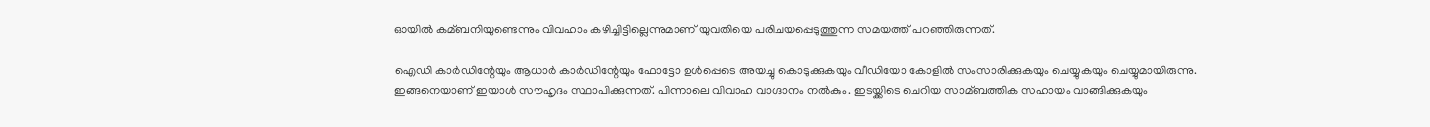ഓയില്‍ കമ്ബനിയുണ്ടെന്നും വിവഹാം കഴിച്ചിട്ടില്ലെന്നുമാണ് യുവതിയെ പരിചയപ്പെടുത്തുന്ന സമയത്ത് പറഞ്ഞിരുന്നത്.

ഐഡി കാര്‍ഡിന്റേയും ആധാര്‍ കാര്‍ഡിന്റേയും ഫോട്ടോ ഉള്‍പ്പെടെ അയച്ചു കൊടുക്കുകയും വീഡിയോ കോളില്‍ സംസാരിക്കുകയും ചെയ്യുകയും ചെയ്യുമായിരുന്നു. ഇങ്ങനെയാണ് ഇയാള്‍ സൗഹൃദം സ്ഥാപിക്കുന്നത്. പിന്നാലെ വിവാഹ വാഗ്ദാനം നല്‍കും. ഇടയ്ക്കിടെ ചെറിയ സാമ്ബത്തിക സഹായം വാങ്ങിക്കുകയും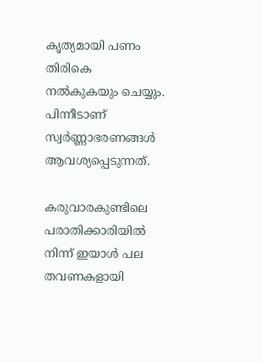കൃത്യമായി പണം തിരികെ നല്‍കുകയും ചെയ്യും. പിന്നീടാണ് സ്വര്‍ണ്ണാഭരണങ്ങള്‍ ആവശ്യപ്പെടുന്നത്.

കരുവാരകുണ്ടിലെ പരാതിക്കാരിയില്‍ നിന്ന് ഇയാള്‍ പല തവണകളായി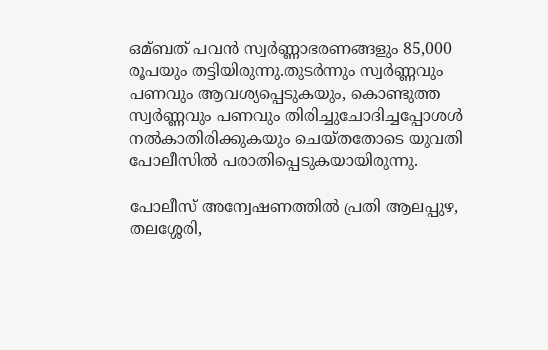ഒമ്ബത് പവന്‍ സ്വര്‍ണ്ണാഭരണങ്ങളും 85,000 രൂപയും തട്ടിയിരുന്നു.തുടര്‍ന്നും സ്വര്‍ണ്ണവും പണവും ആവശ്യപ്പെടുകയും, കൊണ്ടുത്ത സ്വര്‍ണ്ണവും പണവും തിരിച്ചുചോദിച്ചപ്പോശള്‍ നല്‍കാതിരിക്കുകയും ചെയ്തതോടെ യുവതി പോലീസില്‍ പരാതിപ്പെടുകയായിരുന്നു.

പോലീസ് അന്വേഷണത്തില്‍ പ്രതി ആലപ്പുഴ, തലശ്ശേരി,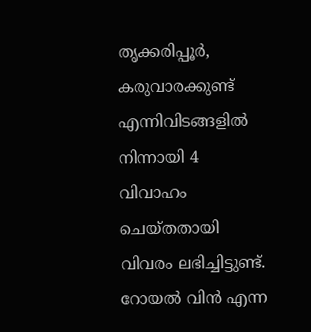തൃക്കരിപ്പൂര്‍, കരുവാരക്കുണ്ട് എന്നിവിടങ്ങളില്‍ നിന്നായി 4 വിവാഹം ചെയ്തതായി വിവരം ലഭിച്ചിട്ടുണ്ട്. റോയല്‍ വിന്‍ എന്ന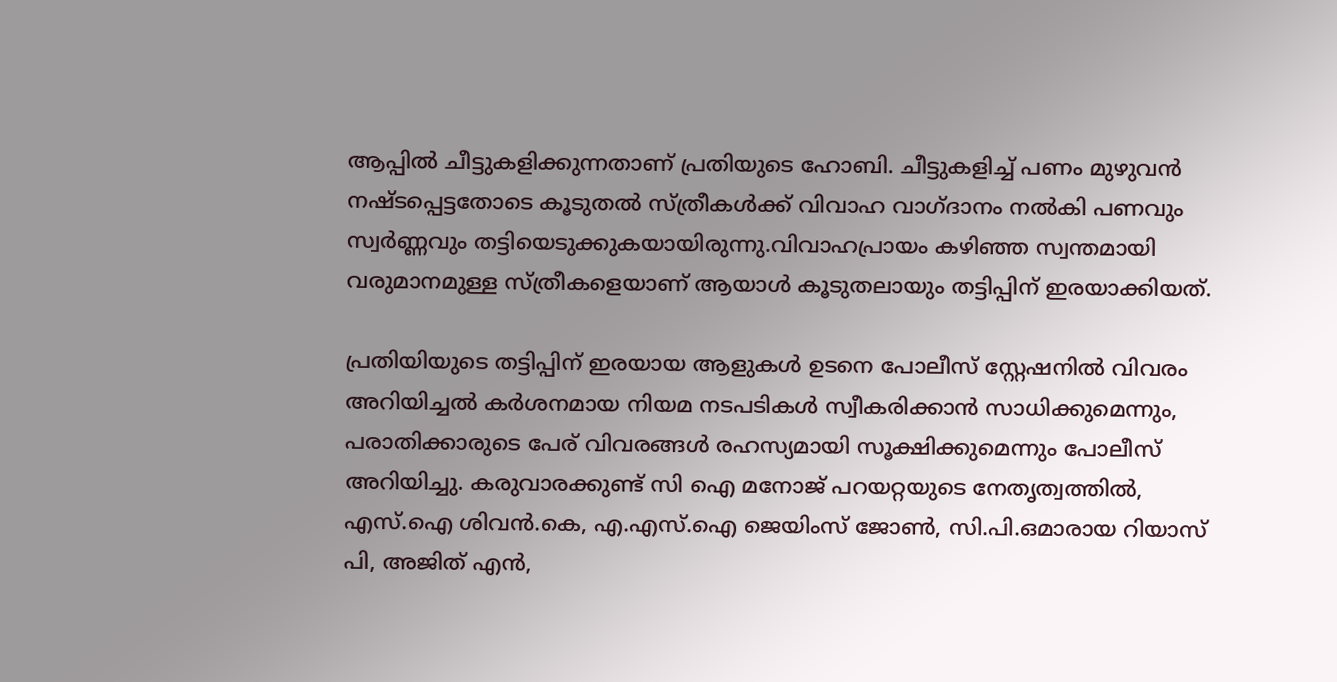ആപ്പില്‍ ചീട്ടുകളിക്കുന്നതാണ് പ്രതിയുടെ ഹോബി. ചീട്ടുകളിച്ച്‌ പണം മുഴുവന്‍ നഷ്ടപ്പെട്ടതോടെ കൂടുതല്‍ സ്ത്രീകള്‍ക്ക് വിവാഹ വാഗ്ദാനം നല്‍കി പണവും സ്വര്‍ണ്ണവും തട്ടിയെടുക്കുകയായിരുന്നു.വിവാഹപ്രായം കഴിഞ്ഞ സ്വന്തമായി വരുമാനമുള്ള സ്ത്രീകളെയാണ് ആയാള്‍ കൂടുതലായും തട്ടിപ്പിന് ഇരയാക്കിയത്.

പ്രതിയിയുടെ തട്ടിപ്പിന് ഇരയായ ആളുകള്‍ ഉടനെ പോലീസ് സ്റ്റേഷനില്‍ വിവരം അറിയിച്ചല്‍ കര്‍ശനമായ നിയമ നടപടികള്‍ സ്വീകരിക്കാന്‍ സാധിക്കുമെന്നും, പരാതിക്കാരുടെ പേര് വിവരങ്ങള്‍ രഹസ്യമായി സൂക്ഷിക്കുമെന്നും പോലീസ് അറിയിച്ചു. കരുവാരക്കുണ്ട് സി ഐ മനോജ് പറയറ്റയുടെ നേതൃത്വത്തില്‍, എസ്.ഐ ശിവന്‍.കെ, എ.എസ്.ഐ ജെയിംസ് ജോണ്‍, സി.പി.ഒമാരായ റിയാസ് പി, അജിത് എന്‍,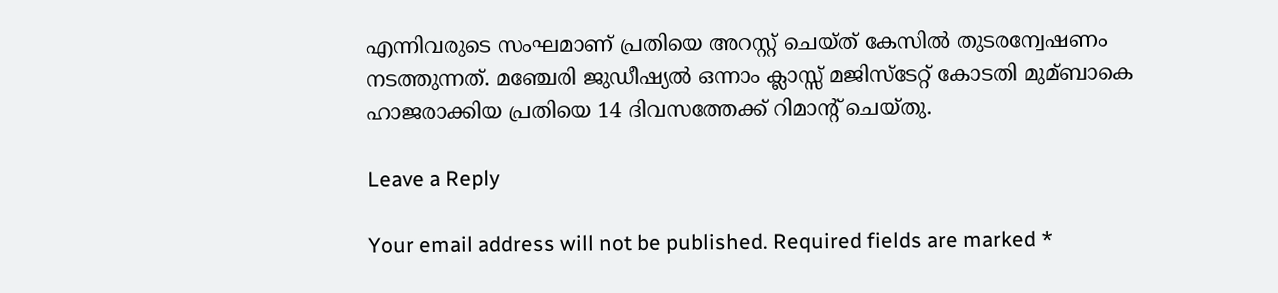എന്നിവരുടെ സംഘമാണ് പ്രതിയെ അറസ്റ്റ് ചെയ്ത് കേസില്‍ തുടരന്വേഷണം നടത്തുന്നത്. മഞ്ചേരി ജുഡീഷ്യല്‍ ഒന്നാം ക്ലാസ്സ് മജിസ്‌ടേറ്റ് കോടതി മുമ്ബാകെ ഹാജരാക്കിയ പ്രതിയെ 14 ദിവസത്തേക്ക് റിമാന്റ് ചെയ്തു.

Leave a Reply

Your email address will not be published. Required fields are marked *